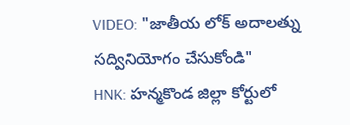VIDEO: "జాతీయ లోక్ అదాలత్ను సద్వినియోగం చేసుకోండి"
HNK: హన్మకొండ జిల్లా కోర్టులో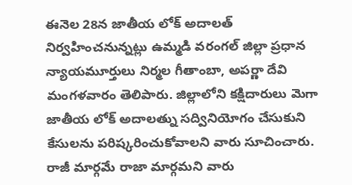ఈనెల 28న జాతీయ లోక్ అదాలత్ నిర్వహించనున్నట్లు ఉమ్మడి వరంగల్ జిల్లా ప్రధాన న్యాయమూర్తులు నిర్మల గీతాంబా, అపర్ణా దేవి మంగళవారం తెలిపారు. జిల్లాలోని కక్షిదారులు మెగా జాతీయ లోక్ అదాలత్ను సద్వినియోగం చేసుకుని కేసులను పరిష్కరించుకోవాలని వారు సూచించారు. రాజీ మార్గమే రాజా మార్గమని వారు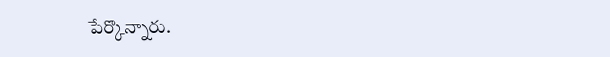పేర్కొన్నారు.